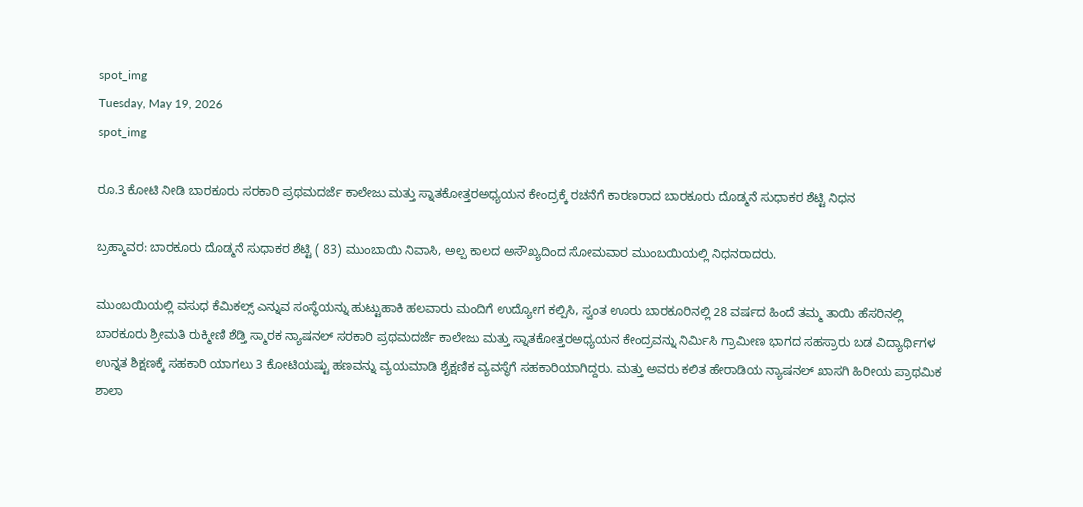spot_img
Tuesday, May 19, 2026
spot_img

ರೂ.3 ಕೋಟಿ ನೀಡಿ ಬಾರಕೂರು ಸರಕಾರಿ ಪ್ರಥಮದರ್ಜೆ ಕಾಲೇಜು ಮತ್ತು ಸ್ನಾತಕೋತ್ತರಅಧ್ಯಯನ ಕೇಂದ್ರಕ್ಕೆ ರಚನೆಗೆ ಕಾರಣರಾದ ಬಾರಕೂರು ದೊಡ್ಮನೆ ಸುಧಾಕರ ಶೆಟ್ಟಿ ನಿಧನ

ಬ್ರಹ್ಮಾವರ: ಬಾರಕೂರು ದೊಡ್ಮನೆ ಸುಧಾಕರ ಶೆಟ್ಟಿ ( 83) ಮುಂಬಾಯಿ ನಿವಾಸಿ, ಅಲ್ಪ ಕಾಲದ ಅಸೌಖ್ಯದಿಂದ ಸೋಮವಾರ ಮುಂಬಯಿಯಲ್ಲಿ ನಿಧನರಾದರು.

ಮುಂಬಯಿಯಲ್ಲಿ ವಸುಧ ಕೆಮಿಕಲ್ಸ್ ಎನ್ನುವ ಸಂಸ್ಥೆಯನ್ನು ಹುಟ್ಟುಹಾಕಿ ಹಲವಾರು ಮಂದಿಗೆ ಉದ್ಯೋಗ ಕಲ್ಪಿಸಿ, ಸ್ವಂತ ಊರು ಬಾರಕೂರಿನಲ್ಲಿ 28 ವರ್ಷದ ಹಿಂದೆ ತಮ್ಮ ತಾಯಿ ಹೆಸರಿನಲ್ಲಿ ಬಾರಕೂರು ಶ್ರೀಮತಿ ರುಕ್ಮೀಣಿ ಶೆಡ್ತಿ ಸ್ಮಾರಕ ನ್ಯಾಷನಲ್ ಸರಕಾರಿ ಪ್ರಥಮದರ್ಜೆ ಕಾಲೇಜು ಮತ್ತು ಸ್ನಾತಕೋತ್ತರಅಧ್ಯಯನ ಕೇಂದ್ರವನ್ನು ನಿರ್ಮಿಸಿ ಗ್ರಾಮೀಣ ಭಾಗದ ಸಹಸ್ರಾರು ಬಡ ವಿದ್ಯಾರ್ಥಿಗಳ ಉನ್ನತ ಶಿಕ್ಷಣಕ್ಕೆ ಸಹಕಾರಿ ಯಾಗಲು 3 ಕೋಟಿಯಷ್ಟು ಹಣವನ್ನು ವ್ಯಯಮಾಡಿ ಶೈಕ್ಷಣಿಕ ವ್ಯವಸ್ಥೆಗೆ ಸಹಕಾರಿಯಾಗಿದ್ದರು. ಮತ್ತು ಅವರು ಕಲಿತ ಹೇರಾಡಿಯ ನ್ಯಾಷನಲ್ ಖಾಸಗಿ ಹಿರೀಯ ಪ್ರಾಥಮಿಕ ಶಾಲಾ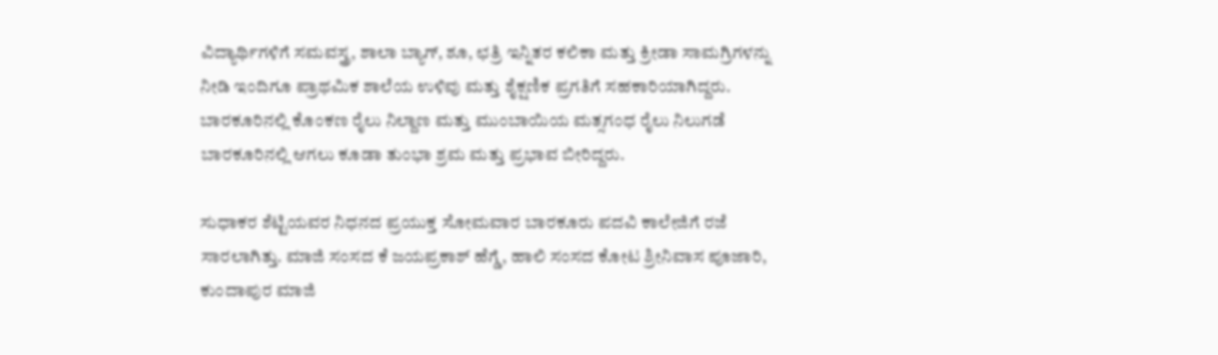ವಿದ್ಯಾರ್ಥಿಗಳಿಗೆ ಸಮವಸ್ತ್ರ, ಶಾಲಾ ಬ್ಯಾಗ್, ಶೂ, ಛತ್ರಿ ಇನ್ನಿತರ ಕಲಿಕಾ ಮತ್ತು ಕ್ರೀಡಾ ಸಾಮಗ್ರಿಗಳನ್ನು ನೀಡಿ ಇಂದಿಗೂ ಪ್ರಾಥಮಿಕ ಶಾಲೆಯ ಉಳಿವು ಮತ್ತು ಶೈಕ್ಷಣಿಕ ಪ್ರಗತಿಗೆ ಸಹಕಾರಿಯಾಗಿದ್ದರು.
ಬಾರಕೂರಿನಲ್ಲಿ ಕೊಂಕಣ ರೈಲು ನಿಲ್ದಾಣ ಮತ್ತು ಮುಂಬಾಯಿಯ ಮತ್ಸಗಂಧ ರೈಲು ನಿಲುಗಡೆ ಬಾರಕೂರಿನಲ್ಲಿ ಆಗಲು ಕೂಡಾ ತುಂಭಾ ಶ್ರಮ ಮತ್ತು ಪ್ರಭಾವ ಬೀರಿದ್ದರು.

ಸುಧಾಕರ ಶೆಟ್ಟಿಯವರ ನಿಧನದ ಪ್ರಯುಕ್ತ ಸೋಮವಾರ ಬಾರಕೂರು ಪದವಿ ಕಾಲೇಜಿಗೆ ರಜೆ ಸಾರಲಾಗಿತ್ತು. ಮಾಜಿ ಸಂಸದ ಕೆ ಜಯಪ್ರಕಾಶ್ ಹೆಗ್ಡೆ, ಹಾಲಿ ಸಂಸದ ಕೋಟ ಶ್ರೀನಿವಾಸ ಪೂಜಾರಿ, ಕುಂದಾಪುರ ಮಾಜಿ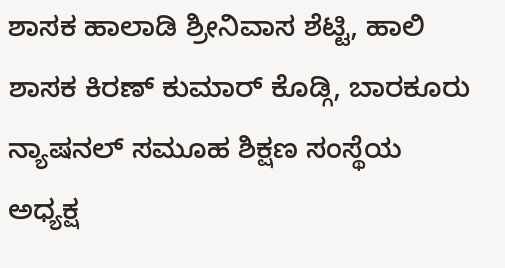ಶಾಸಕ ಹಾಲಾಡಿ ಶ್ರೀನಿವಾಸ ಶೆಟ್ಟಿ, ಹಾಲಿ ಶಾಸಕ ಕಿರಣ್ ಕುಮಾರ್ ಕೊಡ್ಗಿ, ಬಾರಕೂರು ನ್ಯಾಷನಲ್ ಸಮೂಹ ಶಿಕ್ಷಣ ಸಂಸ್ಥೆಯ ಅಧ್ಯಕ್ಷ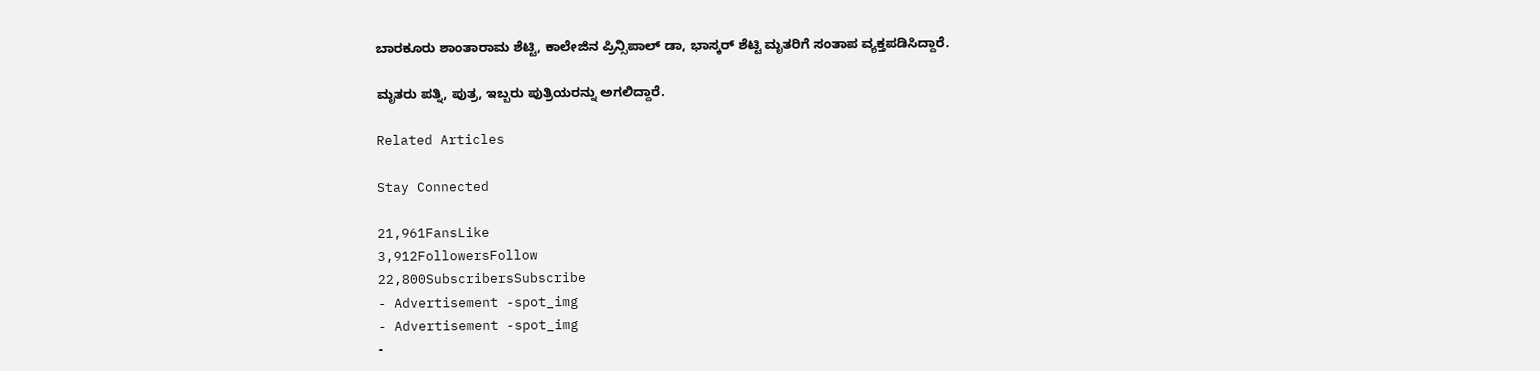ಬಾರಕೂರು ಶಾಂತಾರಾಮ ಶೆಟ್ಟಿ, ಕಾಲೇಜಿನ ಪ್ರಿನ್ಸಿಪಾಲ್ ಡಾ, ಭಾಸ್ಕರ್ ಶೆಟ್ಟಿ ಮೃತರಿಗೆ ಸಂತಾಪ ವ್ಯಕ್ತಪಡಿಸಿದ್ದಾರೆ.

ಮೃತರು ಪತ್ನಿ, ಪುತ್ರ, ಇಬ್ಬರು ಪುತ್ರಿಯರನ್ನು ಅಗಲಿದ್ದಾರೆ.

Related Articles

Stay Connected

21,961FansLike
3,912FollowersFollow
22,800SubscribersSubscribe
- Advertisement -spot_img
- Advertisement -spot_img
-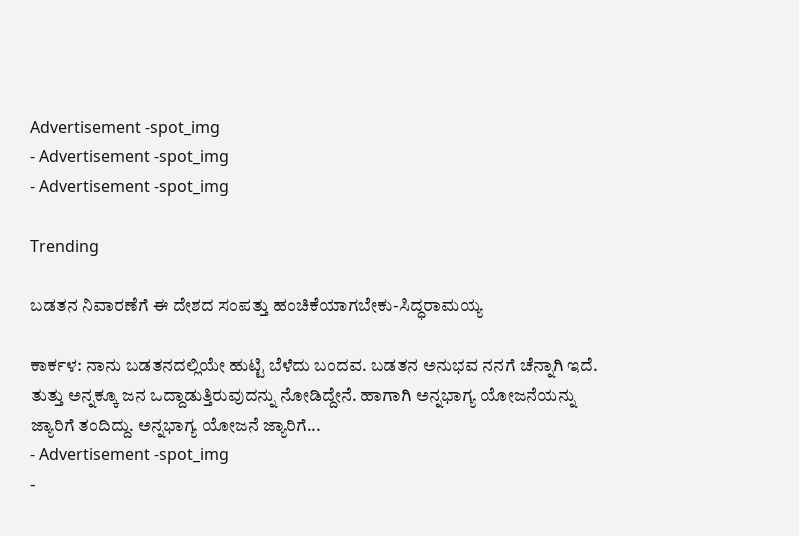Advertisement -spot_img
- Advertisement -spot_img
- Advertisement -spot_img

Trending

ಬಡತನ ನಿವಾರಣೆಗೆ ಈ ದೇಶದ ಸಂಪತ್ತು ಹಂಚಿಕೆಯಾಗಬೇಕು-ಸಿದ್ಧರಾಮಯ್ಯ

ಕಾರ್ಕಳ: ನಾನು ಬಡತನದಲ್ಲಿಯೇ ಹುಟ್ಟಿ ಬೆಳೆದು ಬಂದವ. ಬಡತನ ಅನುಭವ ನನಗೆ ಚೆನ್ನಾಗಿ ಇದೆ. ತುತ್ತು ಅನ್ನಕ್ಕೂ ಜನ ಒದ್ದಾಡುತ್ತಿರುವುದನ್ನು ನೋಡಿದ್ದೇನೆ. ಹಾಗಾಗಿ ಅನ್ನಭಾಗ್ಯ ಯೋಜನೆಯನ್ನು ಜ್ಯಾರಿಗೆ ತಂದಿದ್ದು. ಅನ್ನಭಾಗ್ಯ ಯೋಜನೆ ಜ್ಯಾರಿಗೆ...
- Advertisement -spot_img
-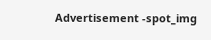Advertisement -spot_img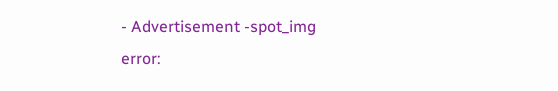- Advertisement -spot_img
error: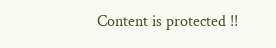Content is protected !!